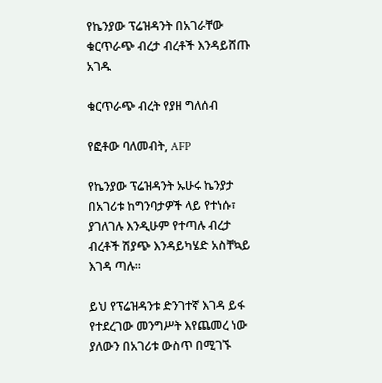የኬንያው ፕሬዝዳንት በአገራቸው ቁርጥራጭ ብረታ ብረቶች እንዳይሸጡ አገዱ

ቁርጥራጭ ብረት የያዘ ግለሰብ

የፎቶው ባለመብት, AFP

የኬንያው ፕሬዝዳንት ኡሁሩ ኬንያታ በአገሪቱ ከግንባታዎች ላይ የተነሱ፣ ያገለገሉ እንዲሁም የተጣሉ ብረታ ብረቶች ሽያጭ እንዳይካሄድ አስቸኳይ እገዳ ጣሉ።

ይህ የፕሬዝዳንቱ ድንገተኛ እገዳ ይፋ የተደረገው መንግሥት እየጨመረ ነው ያለውን በአገሪቱ ውስጥ በሚገኙ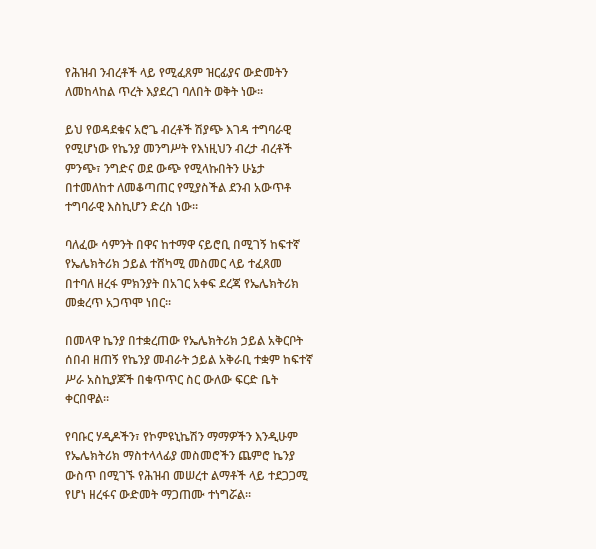የሕዝብ ንብረቶች ላይ የሚፈጸም ዝርፊያና ውድመትን ለመከላከል ጥረት እያደረገ ባለበት ወቅት ነው።

ይህ የወዳደቁና አሮጌ ብረቶች ሽያጭ እገዳ ተግባራዊ የሚሆነው የኬንያ መንግሥት የእነዚህን ብረታ ብረቶች ምንጭ፣ ንግድና ወደ ውጭ የሚላኩበትን ሁኔታ በተመለከተ ለመቆጣጠር የሚያስችል ደንብ አውጥቶ ተግባራዊ እስኪሆን ድረስ ነው።

ባለፈው ሳምንት በዋና ከተማዋ ናይሮቢ በሚገኝ ከፍተኛ የኤሌክትሪክ ኃይል ተሸካሚ መስመር ላይ ተፈጸመ በተባለ ዘረፋ ምክንያት በአገር አቀፍ ደረጃ የኤሌክትሪክ መቋረጥ አጋጥሞ ነበር።

በመላዋ ኬንያ በተቋረጠው የኤሌክትሪክ ኃይል አቅርቦት ሰበብ ዘጠኝ የኬንያ መብራት ኃይል አቅራቢ ተቋም ከፍተኛ ሥራ አስኪያጆች በቁጥጥር ስር ውለው ፍርድ ቤት ቀርበዋል።

የባቡር ሃዲዶችን፣ የኮምዩኒኬሽን ማማዎችን እንዲሁም የኤሌክትሪክ ማስተላላፊያ መስመሮችን ጨምሮ ኬንያ ውስጥ በሚገኙ የሕዝብ መሠረተ ልማቶች ላይ ተደጋጋሚ የሆነ ዘረፋና ውድመት ማጋጠሙ ተነግሯል።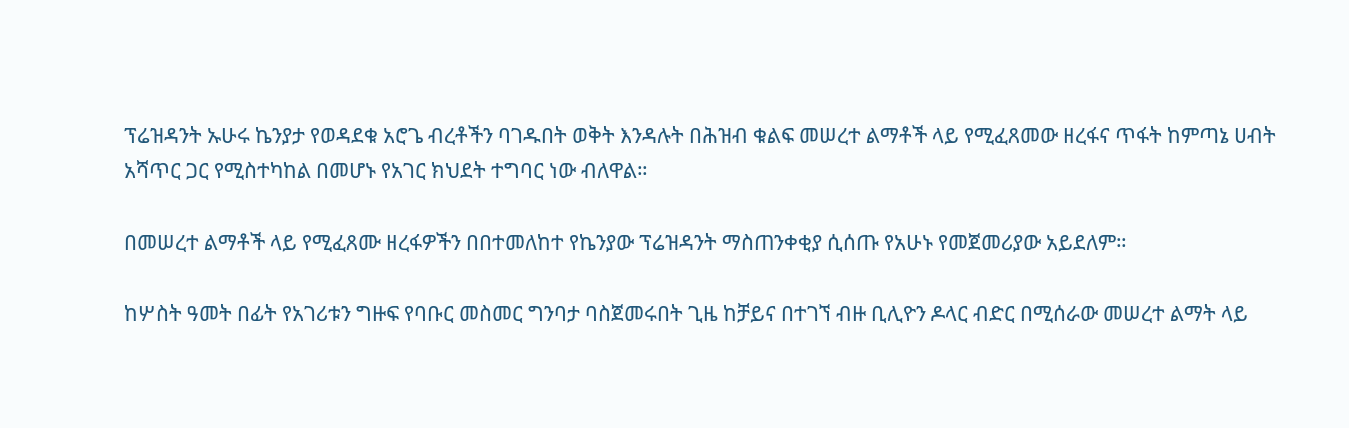ፕሬዝዳንት ኡሁሩ ኬንያታ የወዳደቁ አሮጌ ብረቶችን ባገዱበት ወቅት እንዳሉት በሕዝብ ቁልፍ መሠረተ ልማቶች ላይ የሚፈጸመው ዘረፋና ጥፋት ከምጣኔ ሀብት አሻጥር ጋር የሚስተካከል በመሆኑ የአገር ክህደት ተግባር ነው ብለዋል።

በመሠረተ ልማቶች ላይ የሚፈጸሙ ዘረፋዎችን በበተመለከተ የኬንያው ፕሬዝዳንት ማስጠንቀቂያ ሲሰጡ የአሁኑ የመጀመሪያው አይደለም።

ከሦስት ዓመት በፊት የአገሪቱን ግዙፍ የባቡር መስመር ግንባታ ባስጀመሩበት ጊዜ ከቻይና በተገኘ ብዙ ቢሊዮን ዶላር ብድር በሚሰራው መሠረተ ልማት ላይ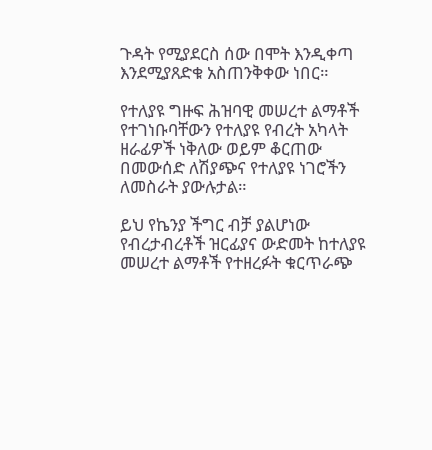ጉዳት የሚያደርስ ሰው በሞት እንዲቀጣ እንደሚያጸድቁ አስጠንቅቀው ነበር።

የተለያዩ ግዙፍ ሕዝባዊ መሠረተ ልማቶች የተገነቡባቸውን የተለያዩ የብረት አካላት ዘራፊዎች ነቅለው ወይም ቆርጠው በመውሰድ ለሽያጭና የተለያዩ ነገሮችን ለመስራት ያውሉታል።

ይህ የኬንያ ችግር ብቻ ያልሆነው የብረታብረቶች ዝርፊያና ውድመት ከተለያዩ መሠረተ ልማቶች የተዘረፉት ቁርጥራጭ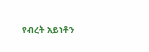የብረት አይነቶን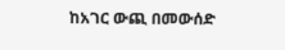ከአገር ውጪ በመውሰድ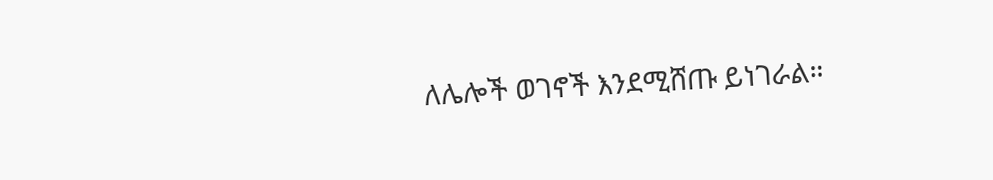ለሌሎች ወገኖች እንደሚሸጡ ይነገራል።